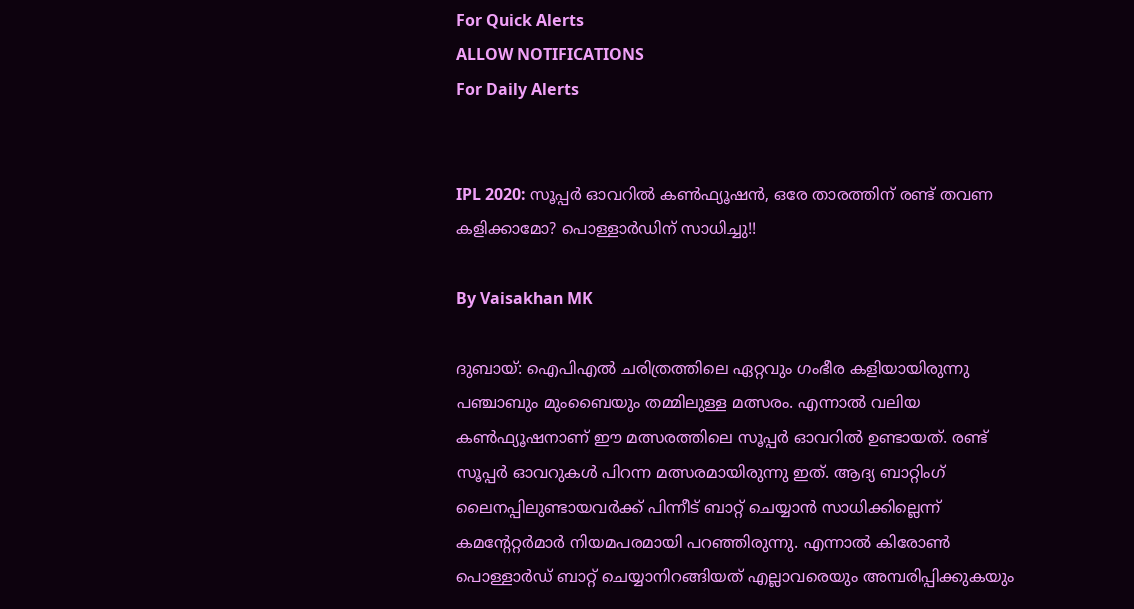For Quick Alerts
ALLOW NOTIFICATIONS
For Daily Alerts


IPL 2020: സൂപ്പര്‍ ഓവറില്‍ കണ്‍ഫ്യൂഷന്‍, ഒരേ താരത്തിന് രണ്ട് തവണ കളിക്കാമോ? പൊള്ളാര്‍ഡിന് സാധിച്ചു!!

By Vaisakhan MK

ദുബായ്: ഐപിഎല്‍ ചരിത്രത്തിലെ ഏറ്റവും ഗംഭീര കളിയായിരുന്നു പഞ്ചാബും മുംബൈയും തമ്മിലുള്ള മത്സരം. എന്നാല്‍ വലിയ കണ്‍ഫ്യൂഷനാണ് ഈ മത്സരത്തിലെ സൂപ്പര്‍ ഓവറില്‍ ഉണ്ടായത്. രണ്ട് സൂപ്പര്‍ ഓവറുകള്‍ പിറന്ന മത്സരമായിരുന്നു ഇത്. ആദ്യ ബാറ്റിംഗ് ലൈനപ്പിലുണ്ടായവര്‍ക്ക് പിന്നീട് ബാറ്റ് ചെയ്യാന്‍ സാധിക്കില്ലെന്ന് കമന്റേറ്റര്‍മാര്‍ നിയമപരമായി പറഞ്ഞിരുന്നു. എന്നാല്‍ കിരോണ്‍ പൊള്ളാര്‍ഡ് ബാറ്റ് ചെയ്യാനിറങ്ങിയത് എല്ലാവരെയും അമ്പരിപ്പിക്കുകയും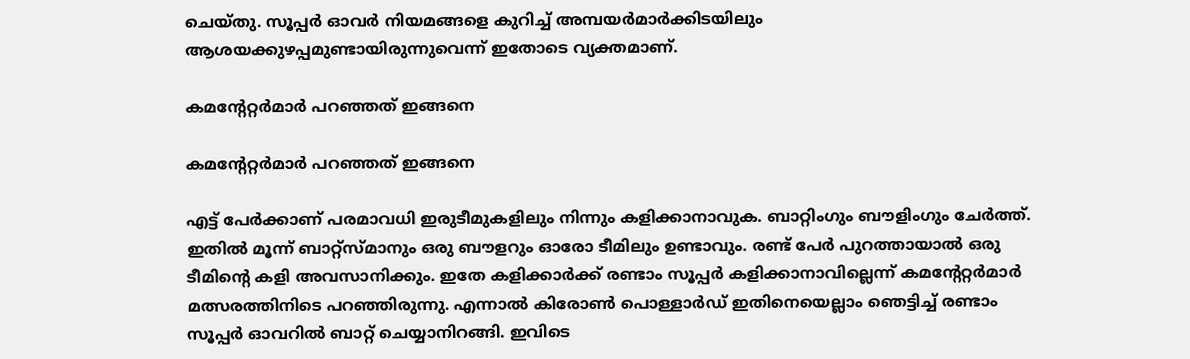ചെയ്തു. സൂപ്പര്‍ ഓവര്‍ നിയമങ്ങളെ കുറിച്ച് അമ്പയര്‍മാര്‍ക്കിടയിലും ആശയക്കുഴപ്പമുണ്ടായിരുന്നുവെന്ന് ഇതോടെ വ്യക്തമാണ്.

കമന്റേറ്റര്‍മാര്‍ പറഞ്ഞത് ഇങ്ങനെ

കമന്റേറ്റര്‍മാര്‍ പറഞ്ഞത് ഇങ്ങനെ

എട്ട് പേര്‍ക്കാണ് പരമാവധി ഇരുടീമുകളിലും നിന്നും കളിക്കാനാവുക. ബാറ്റിംഗും ബൗളിംഗും ചേര്‍ത്ത്. ഇതില്‍ മൂന്ന് ബാറ്റ്‌സ്മാനും ഒരു ബൗളറും ഓരോ ടീമിലും ഉണ്ടാവും. രണ്ട് പേര്‍ പുറത്തായാല്‍ ഒരു ടീമിന്റെ കളി അവസാനിക്കും. ഇതേ കളിക്കാര്‍ക്ക് രണ്ടാം സൂപ്പര്‍ കളിക്കാനാവില്ലെന്ന് കമന്റേറ്റര്‍മാര്‍ മത്സരത്തിനിടെ പറഞ്ഞിരുന്നു. എന്നാല്‍ കിരോണ്‍ പൊള്ളാര്‍ഡ് ഇതിനെയെല്ലാം ഞെട്ടിച്ച് രണ്ടാം സൂപ്പര്‍ ഓവറില്‍ ബാറ്റ് ചെയ്യാനിറങ്ങി. ഇവിടെ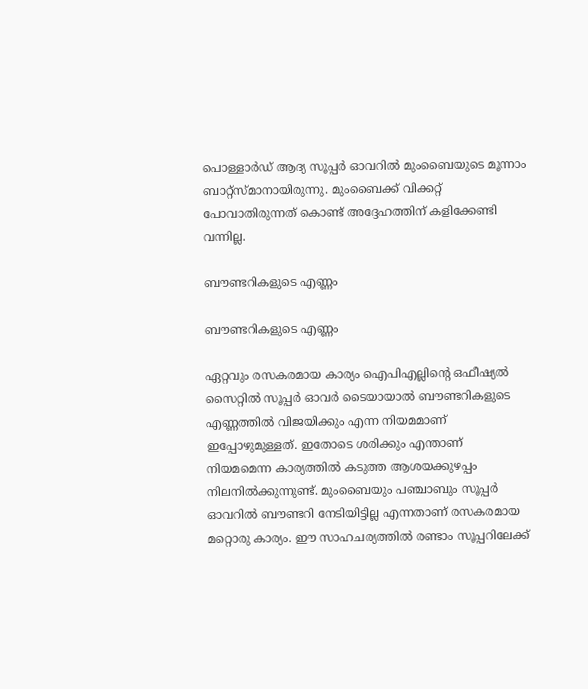പൊള്ളാര്‍ഡ് ആദ്യ സൂപ്പര്‍ ഓവറില്‍ മുംബൈയുടെ മൂന്നാം ബാറ്റ്‌സ്മാനായിരുന്നു. മുംബൈക്ക് വിക്കറ്റ് പോവാതിരുന്നത് കൊണ്ട് അദ്ദേഹത്തിന് കളിക്കേണ്ടി വന്നില്ല.

ബൗണ്ടറികളുടെ എണ്ണം

ബൗണ്ടറികളുടെ എണ്ണം

ഏറ്റവും രസകരമായ കാര്യം ഐപിഎല്ലിന്റെ ഒഫീഷ്യല്‍ സൈറ്റില്‍ സൂപ്പര്‍ ഓവര്‍ ടൈയായാല്‍ ബൗണ്ടറികളുടെ എണ്ണത്തില്‍ വിജയിക്കും എന്ന നിയമമാണ് ഇപ്പോഴുമുള്ളത്. ഇതോടെ ശരിക്കും എന്താണ് നിയമമെന്ന കാര്യത്തില്‍ കടുത്ത ആശയക്കുഴപ്പം നിലനില്‍ക്കുന്നുണ്ട്. മുംബൈയും പഞ്ചാബും സൂപ്പര്‍ ഓവറില്‍ ബൗണ്ടറി നേടിയിട്ടില്ല എന്നതാണ് രസകരമായ മറ്റൊരു കാര്യം. ഈ സാഹചര്യത്തില്‍ രണ്ടാം സൂപ്പറിലേക്ക്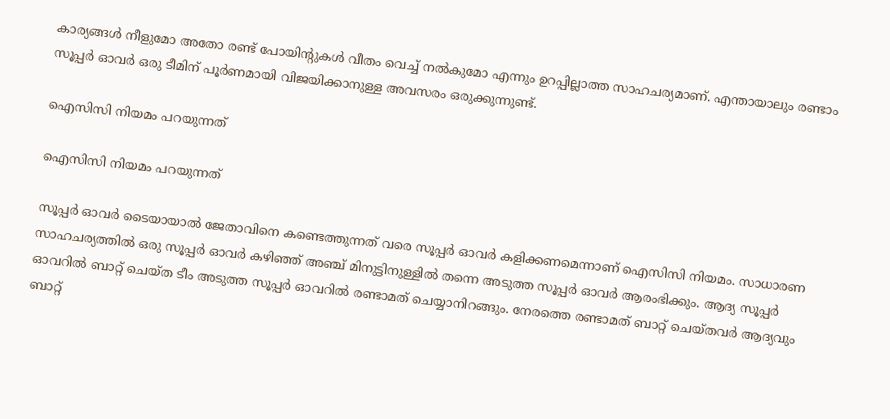കാര്യങ്ങള്‍ നീളുമോ അതോ രണ്ട് പോയിന്റുകള്‍ വീതം വെച്ച് നല്‍കുമോ എന്നും ഉറപ്പില്ലാത്ത സാഹചര്യമാണ്. എന്തായാലും രണ്ടാം സൂപ്പര്‍ ഓവര്‍ ഒരു ടീമിന് പൂര്‍ണമായി വിജയിക്കാനുള്ള അവസരം ഒരുക്കുന്നുണ്ട്.

ഐസിസി നിയമം പറയുന്നത്

ഐസിസി നിയമം പറയുന്നത്

സൂപ്പര്‍ ഓവര്‍ ടൈയായാല്‍ ജേതാവിനെ കണ്ടെത്തുന്നത് വരെ സൂപ്പര്‍ ഓവര്‍ കളിക്കണമെന്നാണ് ഐസിസി നിയമം. സാധാരണ സാഹചര്യത്തില്‍ ഒരു സൂപ്പര്‍ ഓവര്‍ കഴിഞ്ഞ് അഞ്ച് മിനുട്ടിനുള്ളില്‍ തന്നെ അടുത്ത സൂപ്പര്‍ ഓവര്‍ ആരംഭിക്കും. ആദ്യ സൂപ്പര്‍ ഓവറില്‍ ബാറ്റ് ചെയ്ത ടീം അടുത്ത സൂപ്പര്‍ ഓവറില്‍ രണ്ടാമത് ചെയ്യാനിറങ്ങും. നേരത്തെ രണ്ടാമത് ബാറ്റ് ചെയ്തവര്‍ ആദ്യവും ബാറ്റ്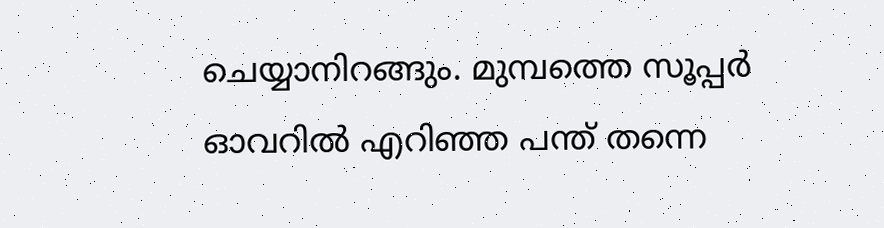ചെയ്യാനിറങ്ങും. മുമ്പത്തെ സൂപ്പര്‍ ഓവറില്‍ എറിഞ്ഞ പന്ത് തന്നെ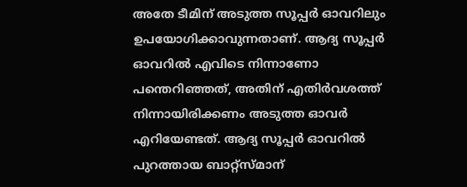അതേ ടീമിന് അടുത്ത സൂപ്പര്‍ ഓവറിലും ഉപയോഗിക്കാവുന്നതാണ്. ആദ്യ സൂപ്പര്‍ ഓവറില്‍ എവിടെ നിന്നാണോ പന്തെറിഞ്ഞത്, അതിന് എതിര്‍വശത്ത് നിന്നായിരിക്കണം അടുത്ത ഓവര്‍ എറിയേണ്ടത്. ആദ്യ സൂപ്പര്‍ ഓവറില്‍ പുറത്തായ ബാറ്റ്‌സ്മാന്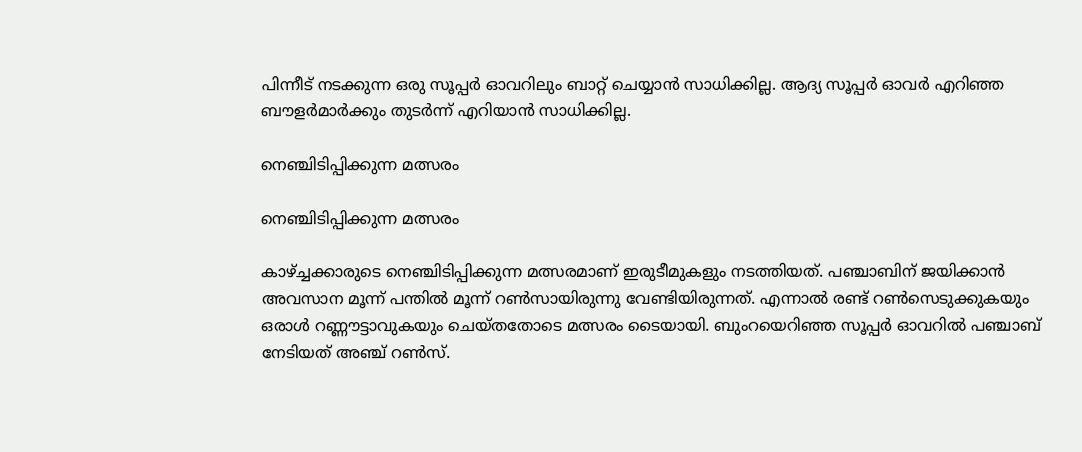പിന്നീട് നടക്കുന്ന ഒരു സൂപ്പര്‍ ഓവറിലും ബാറ്റ് ചെയ്യാന്‍ സാധിക്കില്ല. ആദ്യ സൂപ്പര്‍ ഓവര്‍ എറിഞ്ഞ ബൗളര്‍മാര്‍ക്കും തുടര്‍ന്ന് എറിയാന്‍ സാധിക്കില്ല.

നെഞ്ചിടിപ്പിക്കുന്ന മത്സരം

നെഞ്ചിടിപ്പിക്കുന്ന മത്സരം

കാഴ്ച്ചക്കാരുടെ നെഞ്ചിടിപ്പിക്കുന്ന മത്സരമാണ് ഇരുടീമുകളും നടത്തിയത്. പഞ്ചാബിന് ജയിക്കാന്‍ അവസാന മൂന്ന് പന്തില്‍ മൂന്ന് റണ്‍സായിരുന്നു വേണ്ടിയിരുന്നത്. എന്നാല്‍ രണ്ട് റണ്‍സെടുക്കുകയും ഒരാള്‍ റണ്ണൗട്ടാവുകയും ചെയ്തതോടെ മത്സരം ടൈയായി. ബുംറയെറിഞ്ഞ സൂപ്പര്‍ ഓവറില്‍ പഞ്ചാബ് നേടിയത് അഞ്ച് റണ്‍സ്.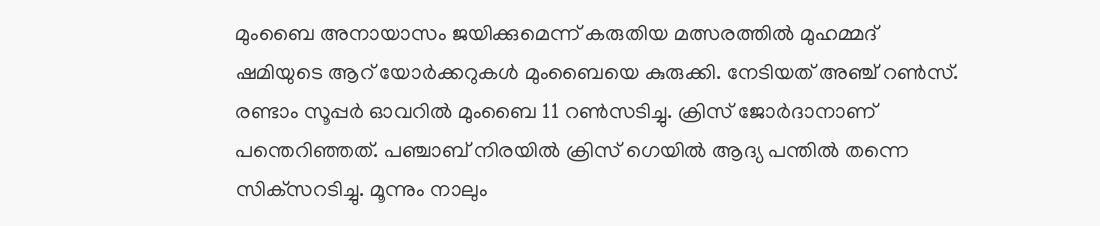മുംബൈ അനായാസം ജയിക്കുമെന്ന് കരുതിയ മത്സരത്തില്‍ മുഹമ്മദ് ഷമിയുടെ ആറ് യോര്‍ക്കറുകള്‍ മുംബൈയെ കുരുക്കി. നേടിയത് അഞ്ച് റണ്‍സ്. രണ്ടാം സൂപ്പര്‍ ഓവറില്‍ മുംബൈ 11 റണ്‍സടിച്ചു. ക്രിസ് ജോര്‍ദാനാണ് പന്തെറിഞ്ഞത്. പഞ്ചാബ് നിരയില്‍ ക്രിസ് ഗെയില്‍ ആദ്യ പന്തില്‍ തന്നെ സിക്‌സറടിച്ചു. മൂന്നും നാലും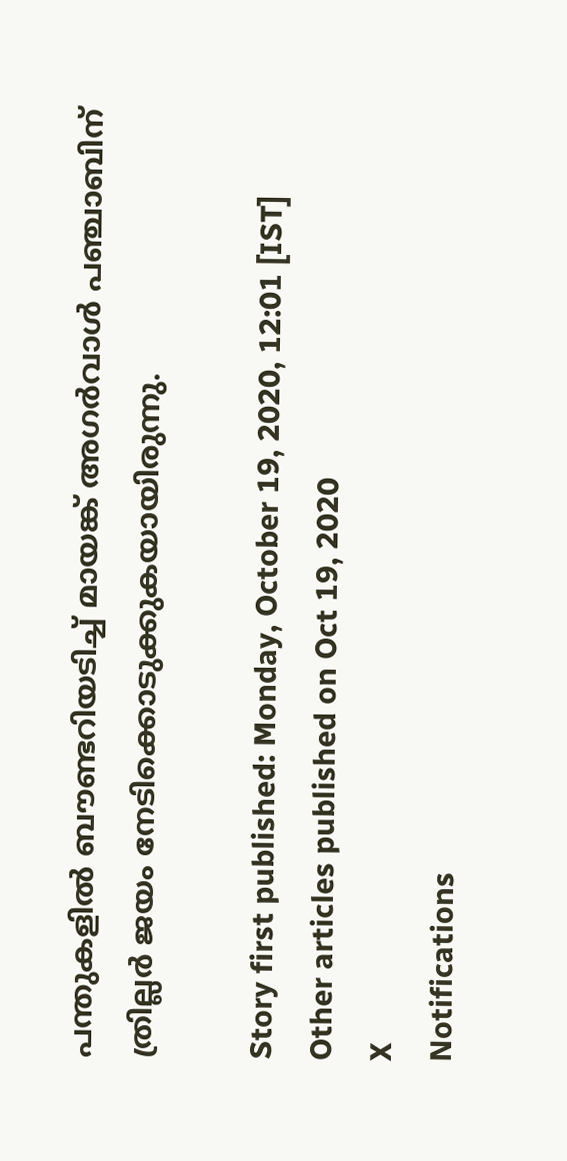പന്തുകളില്‍ ബൗണ്ടറിയടിച്ച് മായങ്ക് അഗര്‍വാള്‍ പഞ്ചാബിന് ത്രില്ലര്‍ ജയം നേടിക്കൊടുക്കുകയായിരുന്നു.

Story first published: Monday, October 19, 2020, 12:01 [IST]
Other articles published on Oct 19, 2020
X
Notifications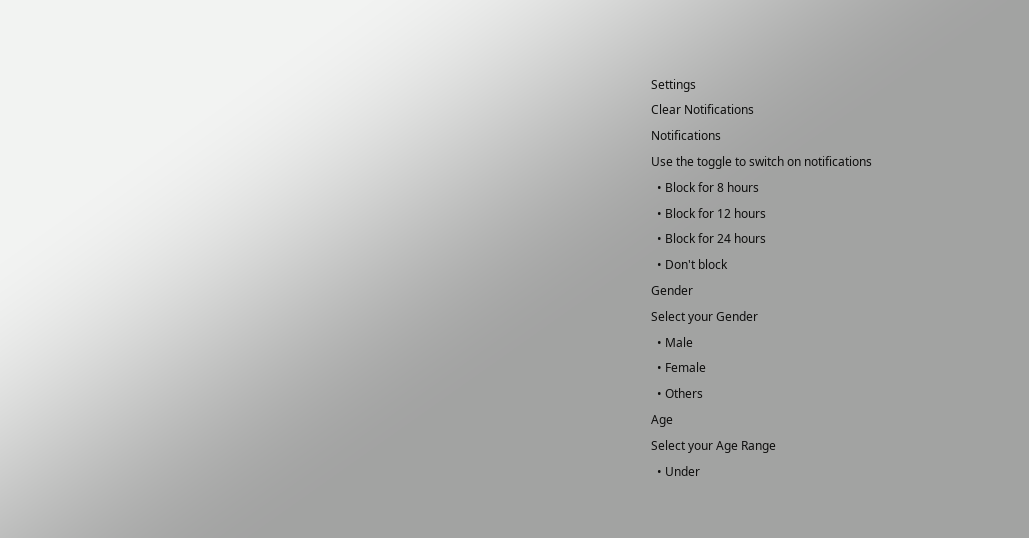Settings
Clear Notifications
Notifications
Use the toggle to switch on notifications
  • Block for 8 hours
  • Block for 12 hours
  • Block for 24 hours
  • Don't block
Gender
Select your Gender
  • Male
  • Female
  • Others
Age
Select your Age Range
  • Under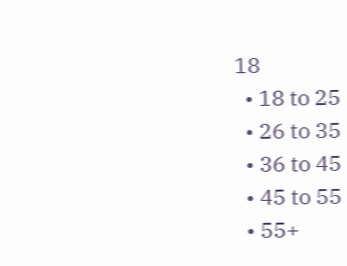18
  • 18 to 25
  • 26 to 35
  • 36 to 45
  • 45 to 55
  • 55+